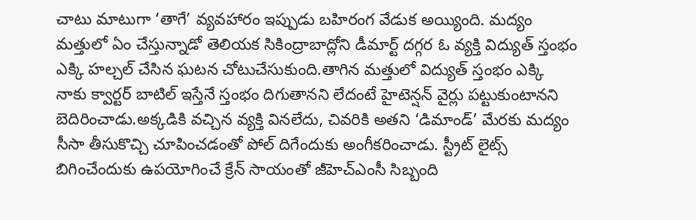చాటు మాటుగా ‘తాగే’ వ్యవహారం ఇప్పుడు బహిరంగ వేడుక అయ్యింది. మద్యం మత్తులో ఏం చేస్తున్నాడో తెలియక సికింద్రాబాద్లోని డీమార్ట్ దగ్గర ఓ వ్యక్తి విద్యుత్ స్తంభం ఎక్కి హల్చల్ చేసిన ఘటన చోటుచేసుకుంది.తాగిన మత్తులో విద్యుత్ స్తంభం ఎక్కి నాకు క్వార్టర్ బాటిల్ ఇస్తేనే స్తంభం దిగుతానని లేదంటే హైటెన్షన్ వైర్లు పట్టుకుంటానని బెదిరించాడు.అక్కడికి వచ్చిన వ్యక్తి వినలేదు, చివరికి అతని ‘డిమాండ్’ మేరకు మద్యం సీసా తీసుకొచ్చి చూపించడంతో పోల్ దిగేందుకు అంగీకరించాడు. స్ట్రీట్ లైట్స్ బిగించేందుకు ఉపయోగించే క్రేన్ సాయంతో జీహెచ్ఎంసీ సిబ్బంది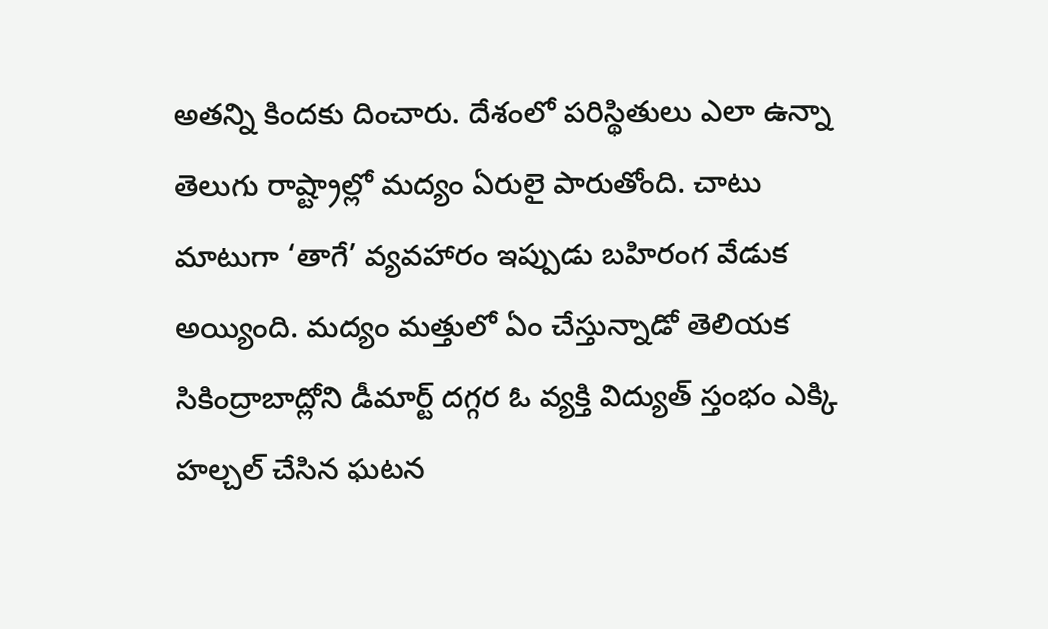అతన్ని కిందకు దించారు. దేశంలో పరిస్థితులు ఎలా ఉన్నా తెలుగు రాష్ట్రాల్లో మద్యం ఏరులై పారుతోంది. చాటు మాటుగా ‘తాగే’ వ్యవహారం ఇప్పుడు బహిరంగ వేడుక అయ్యింది. మద్యం మత్తులో ఏం చేస్తున్నాడో తెలియక సికింద్రాబాద్లోని డీమార్ట్ దగ్గర ఓ వ్యక్తి విద్యుత్ స్తంభం ఎక్కి హల్చల్ చేసిన ఘటన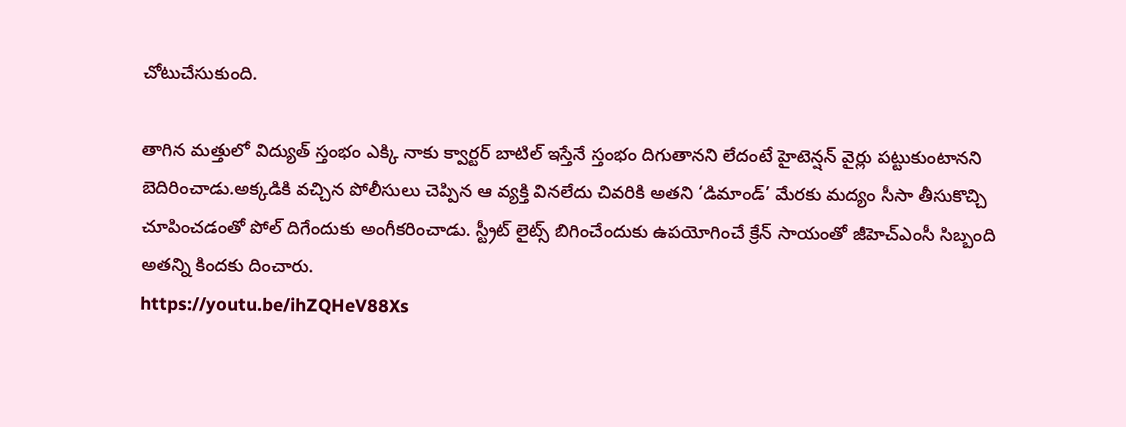చోటుచేసుకుంది.

తాగిన మత్తులో విద్యుత్ స్తంభం ఎక్కి నాకు క్వార్టర్ బాటిల్ ఇస్తేనే స్తంభం దిగుతానని లేదంటే హైటెన్షన్ వైర్లు పట్టుకుంటానని బెదిరించాడు.అక్కడికి వచ్చిన పోలీసులు చెప్పిన ఆ వ్యక్తి వినలేదు చివరికి అతని ‘డిమాండ్’ మేరకు మద్యం సీసా తీసుకొచ్చి చూపించడంతో పోల్ దిగేందుకు అంగీకరించాడు. స్ట్రీట్ లైట్స్ బిగించేందుకు ఉపయోగించే క్రేన్ సాయంతో జీహెచ్ఎంసీ సిబ్బంది అతన్ని కిందకు దించారు.
https://youtu.be/ihZQHeV88Xs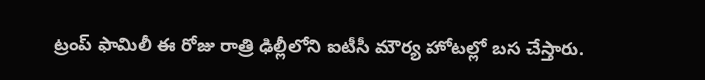ట్రంప్ ఫామిలీ ఈ రోజు రాత్రి ఢిల్లీలోని ఐటీసీ మౌర్య హోటల్లో బస చేస్తారు.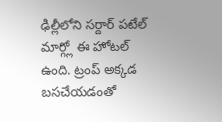ఢిల్లీలోని సర్దార్ పటేల్ మార్గ్లో ఈ హోటల్ ఉంది. ట్రంప్ అక్కడ బసచేయడంతో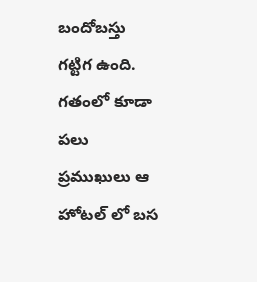బందోబస్తు గట్టిగ ఉంది. గతంలో కూడా పలు ప్రముఖులు ఆ హోటల్ లో బస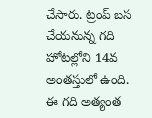చేసారు. ట్రంప్ బస చేయనున్న గది హోటల్లోని 14వ అంతస్తులో ఉంది. ఈ గది అత్యంత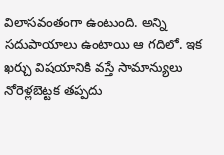విలాసవంతంగా ఉంటుంది. అన్ని సదుపాయాలు ఉంటాయి ఆ గదిలో. ఇక ఖర్చు విషయానికి వస్తే సామాన్యులు నోరెళ్లబెట్టక తప్పదు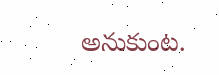అనుకుంట.